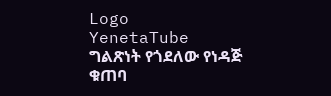Logo
YenetaTube
ግልጽነት የጎደለው የነዳጅ ቁጠባ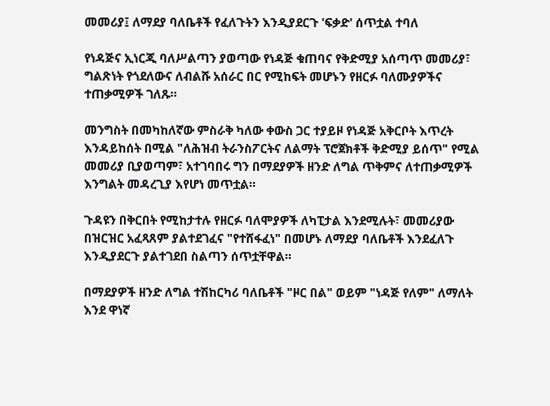መመሪያ፤ ለማደያ ባለቤቶች የፈለጉትን እንዲያደርጉ 'ፍቃድ' ሰጥቷል ተባለ

የነዳጅና ኢነርጂ ባለሥልጣን ያወጣው የነዳጅ ቁጠባና የቅድሚያ አሰጣጥ መመሪያ፣ ግልጽነት የጎደለውና ለብልሹ አሰራር በር የሚከፍት መሆኑን የዘርፉ ባለሙያዎችና ተጠቃሚዎች ገለጹ።

መንግስት በመካከለኛው ምስራቅ ካለው ቀውስ ጋር ተያይዞ የነዳጅ አቅርቦት እጥረት እንዳይከሰት በሚል "ለሕዝብ ትራንስፖርትና ለልማት ፕሮጀክቶች ቅድሚያ ይሰጥ" የሚል መመሪያ ቢያወጣም፣ አተገባበሩ ግን በማደያዎች ዘንድ ለግል ጥቅምና ለተጠቃሚዎች እንግልት መዳረጊያ እየሆነ መጥቷል።

ጉዳዩን በቅርበት የሚከታተሉ የዘርፉ ባለሞያዎች ለካፒታል እንደሚሉት፣ መመሪያው በዝርዝር አፈጻጸም ያልተደገፈና "የተሸፋፈነ" በመሆኑ ለማደያ ባለቤቶች እንደፈለጉ እንዲያደርጉ ያልተገደበ ስልጣን ሰጥቷቸዋል።

በማደያዎች ዘንድ ለግል ተሽከርካሪ ባለቤቶች "ዞር በል" ወይም "ነዳጅ የለም" ለማለት እንደ ዋነኛ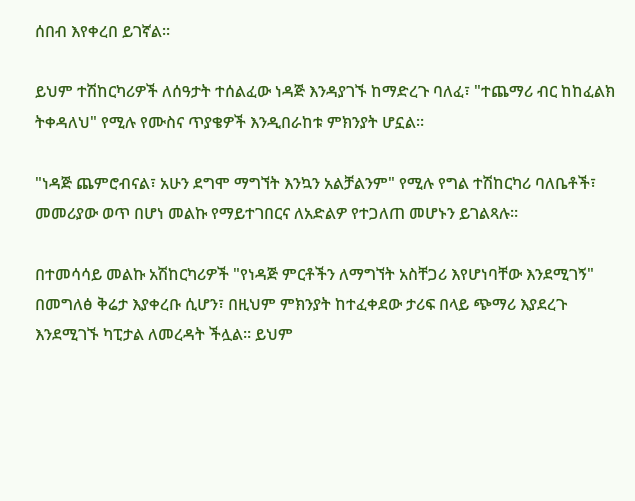ሰበብ እየቀረበ ይገኛል።

ይህም ተሽከርካሪዎች ለሰዓታት ተሰልፈው ነዳጅ እንዳያገኙ ከማድረጉ ባለፈ፣ "ተጨማሪ ብር ከከፈልክ ትቀዳለህ" የሚሉ የሙስና ጥያቄዎች እንዲበራከቱ ምክንያት ሆኗል።

"ነዳጅ ጨምሮብናል፣ አሁን ደግሞ ማግኘት እንኳን አልቻልንም" የሚሉ የግል ተሽከርካሪ ባለቤቶች፣ መመሪያው ወጥ በሆነ መልኩ የማይተገበርና ለአድልዎ የተጋለጠ መሆኑን ይገልጻሉ።

በተመሳሳይ መልኩ አሽከርካሪዎች "የነዳጅ ምርቶችን ለማግኘት አስቸጋሪ እየሆነባቸው እንደሚገኝ" በመግለፅ ቅሬታ እያቀረቡ ሲሆን፣ በዚህም ምክንያት ከተፈቀደው ታሪፍ በላይ ጭማሪ እያደረጉ እንደሚገኙ ካፒታል ለመረዳት ችሏል። ይህም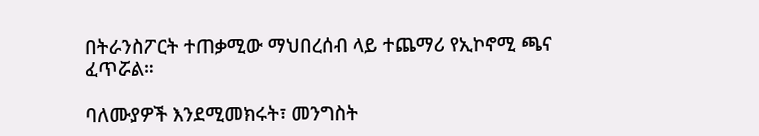በትራንስፖርት ተጠቃሚው ማህበረሰብ ላይ ተጨማሪ የኢኮኖሚ ጫና ፈጥሯል።

ባለሙያዎች እንደሚመክሩት፣ መንግስት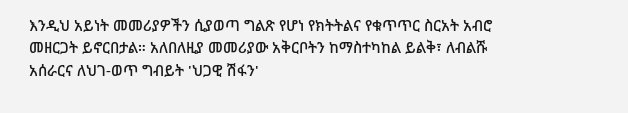እንዲህ አይነት መመሪያዎችን ሲያወጣ ግልጽ የሆነ የክትትልና የቁጥጥር ስርአት አብሮ መዘርጋት ይኖርበታል። አለበለዚያ መመሪያው አቅርቦትን ከማስተካከል ይልቅ፣ ለብልሹ አሰራርና ለህገ-ወጥ ግብይት 'ህጋዊ ሽፋን'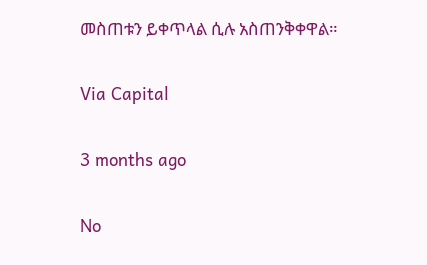መስጠቱን ይቀጥላል ሲሉ አስጠንቅቀዋል።

Via Capital

3 months ago

No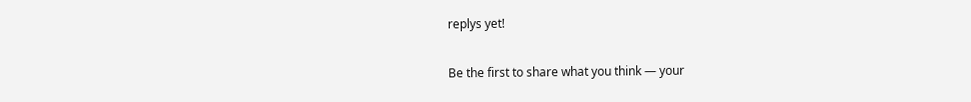replys yet!

Be the first to share what you think — your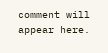comment will appear here.